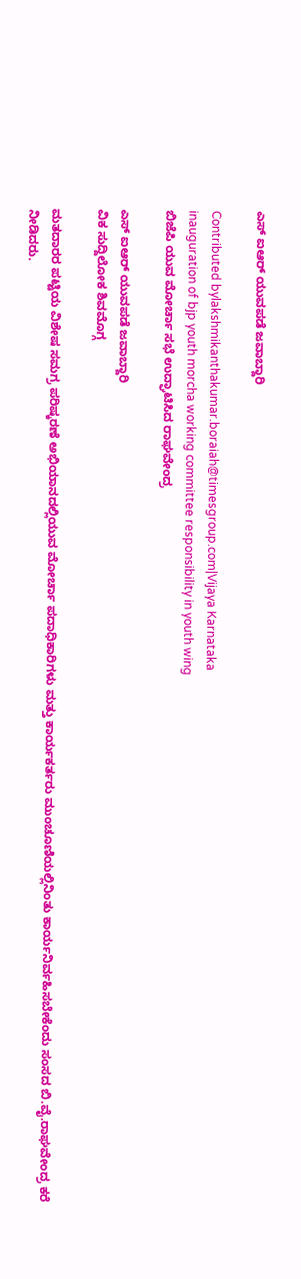ಎಸ್ ಐಆರ್ ಯುವಪಡೆ ಜವಾಬ್ದಾರಿ

Contributed bylakshmikanthakumar.boraiah@timesgroup.com|Vijaya Karnataka
inauguration of bjp youth morcha working committee responsibility in youth wing
ಬಿಜೆಪಿ ಯುವ ಮೋರ್ಚಾ ಸಭೆ ಉದ್ಘಾಟಿಸಿದ ರಾಘವೇಂದ್ರ

ಎಸ್ ಐಆರ್ ಯುವಪಡೆ ಜವಾಬ್ದಾರಿ
ವಿಕ ಸುದ್ದಿಲೋಕ ಶಿವಮೊಗ್ಗ

ಮತದಾರರ ಪಟ್ಟಿಯ ವಿಶೇಷ ಸಮಗ್ರ ಪರಿಷ್ಕರಣೆ ಅಭಿಯಾನದಲ್ಲಿಯುವ ಮೋರ್ಚಾ ಪದಾಧಿಕಾರಿಗಳು ಮತ್ತು ಕಾರ್ಯಕರ್ತರು ಮುಂಚೂಣಿಯಲ್ಲಿನಿಂತು ಕಾರ್ಯನಿರ್ವಹಿಸಬೇಕೆಂದು ಸಂಸದ ಬಿ.ವೈ.ರಾಘವೇಂದ್ರ ಕರೆ ನೀಡಿದರು.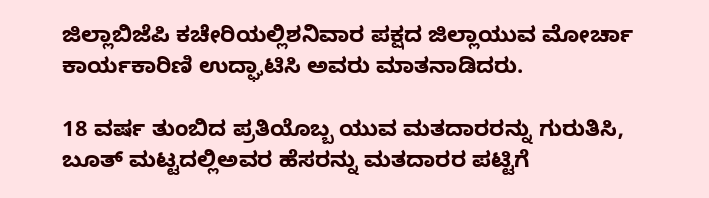ಜಿಲ್ಲಾಬಿಜೆಪಿ ಕಚೇರಿಯಲ್ಲಿಶನಿವಾರ ಪಕ್ಷದ ಜಿಲ್ಲಾಯುವ ಮೋರ್ಚಾ ಕಾರ್ಯಕಾರಿಣಿ ಉದ್ಘಾಟಿಸಿ ಅವರು ಮಾತನಾಡಿದರು.

18 ವರ್ಷ ತುಂಬಿದ ಪ್ರತಿಯೊಬ್ಬ ಯುವ ಮತದಾರರನ್ನು ಗುರುತಿಸಿ, ಬೂತ್ ಮಟ್ಟದಲ್ಲಿಅವರ ಹೆಸರನ್ನು ಮತದಾರರ ಪಟ್ಟಿಗೆ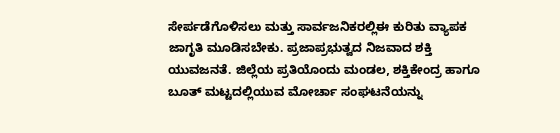ಸೇರ್ಪಡೆಗೊಳಿಸಲು ಮತ್ತು ಸಾರ್ವಜನಿಕರಲ್ಲಿಈ ಕುರಿತು ವ್ಯಾಪಕ ಜಾಗೃತಿ ಮೂಡಿಸಬೇಕು. ಪ್ರಜಾಪ್ರಭುತ್ವದ ನಿಜವಾದ ಶಕ್ತಿ ಯುವಜನತೆ. ಜಿಲ್ಲೆಯ ಪ್ರತಿಯೊಂದು ಮಂಡಲ, ಶಕ್ತಿಕೇಂದ್ರ ಹಾಗೂ ಬೂತ್ ಮಟ್ಟದಲ್ಲಿಯುವ ಮೋರ್ಚಾ ಸಂಘಟನೆಯನ್ನು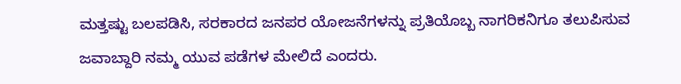ಮತ್ತಷ್ಟು ಬಲಪಡಿಸಿ, ಸರಕಾರದ ಜನಪರ ಯೋಜನೆಗಳನ್ನು ಪ್ರತಿಯೊಬ್ಬ ನಾಗರಿಕನಿಗೂ ತಲುಪಿಸುವ ಜವಾಬ್ದಾರಿ ನಮ್ಮ ಯುವ ಪಡೆಗಳ ಮೇಲಿದೆ ಎಂದರು.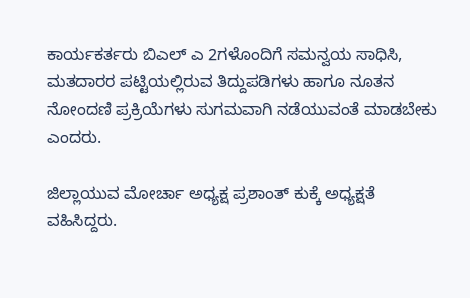ಕಾರ್ಯಕರ್ತರು ಬಿಎಲ್ ಎ 2ಗಳೊಂದಿಗೆ ಸಮನ್ವಯ ಸಾಧಿಸಿ, ಮತದಾರರ ಪಟ್ಟಿಯಲ್ಲಿರುವ ತಿದ್ದುಪಡಿಗಳು ಹಾಗೂ ನೂತನ ನೋಂದಣಿ ಪ್ರಕ್ರಿಯೆಗಳು ಸುಗಮವಾಗಿ ನಡೆಯುವಂತೆ ಮಾಡಬೇಕು ಎಂದರು.

ಜಿಲ್ಲಾಯುವ ಮೋರ್ಚಾ ಅಧ್ಯಕ್ಷ ಪ್ರಶಾಂತ್ ಕುಕ್ಕೆ ಅಧ್ಯಕ್ಷತೆ ವಹಿಸಿದ್ದರು.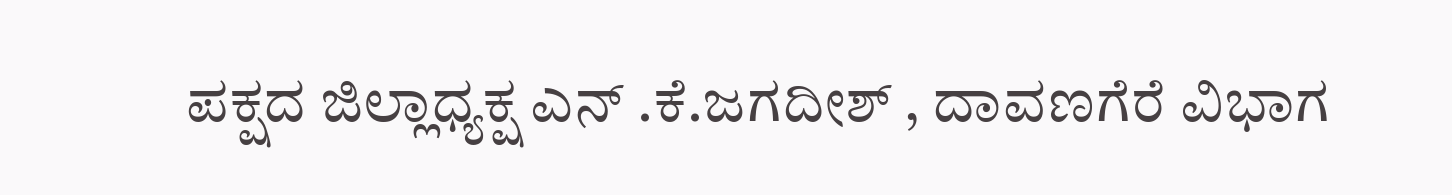ಪಕ್ಷದ ಜಿಲ್ಲಾಧ್ಯಕ್ಷ ಎನ್ .ಕೆ.ಜಗದೀಶ್ , ದಾವಣಗೆರೆ ವಿಭಾಗ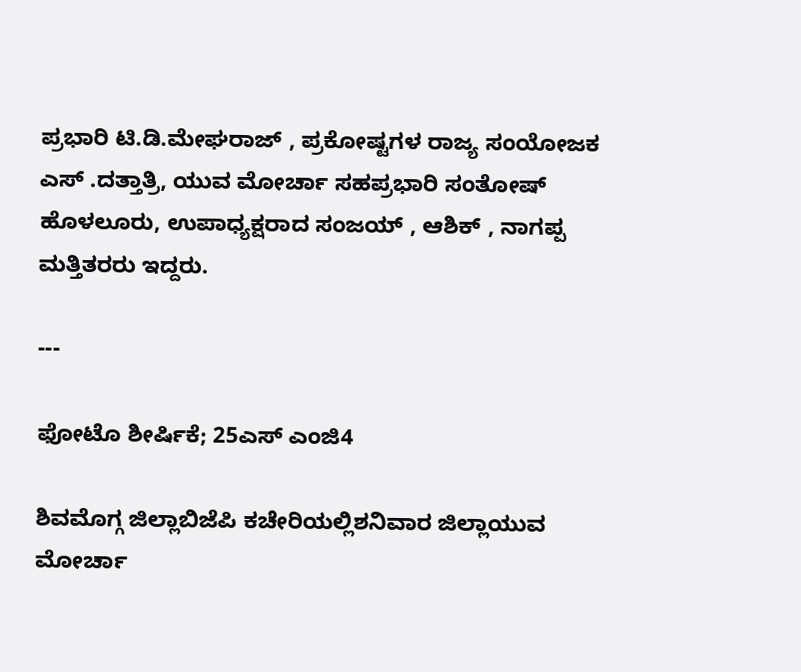ಪ್ರಭಾರಿ ಟಿ.ಡಿ.ಮೇಘರಾಜ್ , ಪ್ರಕೋಷ್ಟಗಳ ರಾಜ್ಯ ಸಂಯೋಜಕ ಎಸ್ .ದತ್ತಾತ್ರಿ, ಯುವ ಮೋರ್ಚಾ ಸಹಪ್ರಭಾರಿ ಸಂತೋಷ್ ಹೊಳಲೂರು, ಉಪಾಧ್ಯಕ್ಷರಾದ ಸಂಜಯ್ , ಆಶಿಕ್ , ನಾಗಪ್ಪ ಮತ್ತಿತರರು ಇದ್ದರು.

---

ಫೋಟೊ ಶೀರ್ಷಿಕೆ; 25ಎಸ್ ಎಂಜಿ4

ಶಿವಮೊಗ್ಗ ಜಿಲ್ಲಾಬಿಜೆಪಿ ಕಚೇರಿಯಲ್ಲಿಶನಿವಾರ ಜಿಲ್ಲಾಯುವ ಮೋರ್ಚಾ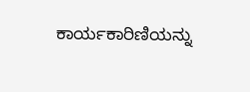ಕಾರ್ಯಕಾರಿಣಿಯನ್ನು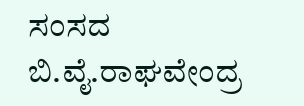ಸಂಸದ ಬಿ.ವೈ.ರಾಘವೇಂದ್ರ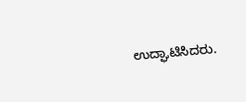ಉದ್ಘಾಟಿಸಿದರು.